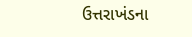ઉત્તરાખંડના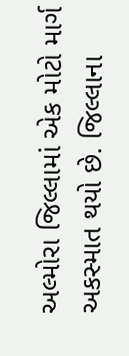અલ્મોરા જિલ્લામાં એક મોટો માર્ગ અકસ્માત થયો છે. જિલ્લાના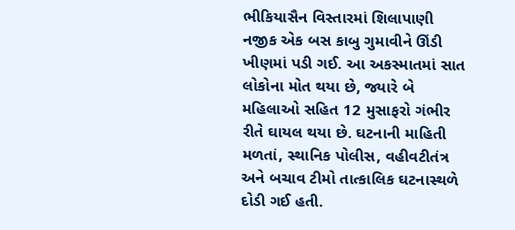ભીકિયાસૈન વિસ્તારમાં શિલાપાણી નજીક એક બસ કાબુ ગુમાવીને ઊંડી ખીણમાં પડી ગઈ. આ અકસ્માતમાં સાત લોકોના મોત થયા છે, જ્યારે બે મહિલાઓ સહિત 12 મુસાફરો ગંભીર રીતે ઘાયલ થયા છે. ઘટનાની માહિતી મળતાં, સ્થાનિક પોલીસ, વહીવટીતંત્ર અને બચાવ ટીમો તાત્કાલિક ઘટનાસ્થળે દોડી ગઈ હતી.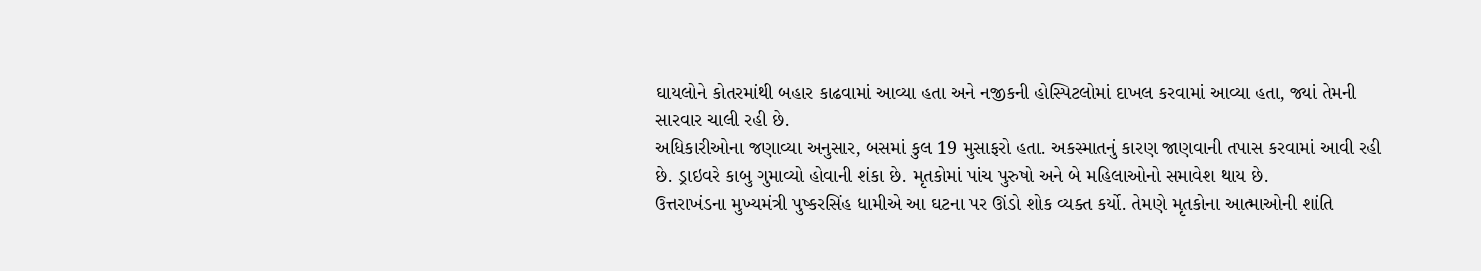ઘાયલોને કોતરમાંથી બહાર કાઢવામાં આવ્યા હતા અને નજીકની હોસ્પિટલોમાં દાખલ કરવામાં આવ્યા હતા, જ્યાં તેમની સારવાર ચાલી રહી છે.
અધિકારીઓના જણાવ્યા અનુસાર, બસમાં કુલ 19 મુસાફરો હતા. અકસ્માતનું કારણ જાણવાની તપાસ કરવામાં આવી રહી છે. ડ્રાઇવરે કાબુ ગુમાવ્યો હોવાની શંકા છે. મૃતકોમાં પાંચ પુરુષો અને બે મહિલાઓનો સમાવેશ થાય છે.
ઉત્તરાખંડના મુખ્યમંત્રી પુષ્કરસિંહ ધામીએ આ ઘટના પર ઊંડો શોક વ્યક્ત કર્યો. તેમણે મૃતકોના આત્માઓની શાંતિ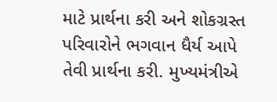માટે પ્રાર્થના કરી અને શોકગ્રસ્ત પરિવારોને ભગવાન ધૈર્ય આપે તેવી પ્રાર્થના કરી. મુખ્યમંત્રીએ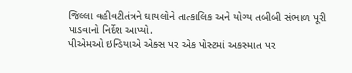જિલ્લા વહીવટીતંત્રને ઘાયલોને તાત્કાલિક અને યોગ્ય તબીબી સંભાળ પૂરી પાડવાનો નિર્દેશ આપ્યો.
પીએમઓ ઇન્ડિયાએ એક્સ પર એક પોસ્ટમાં અકસ્માત પર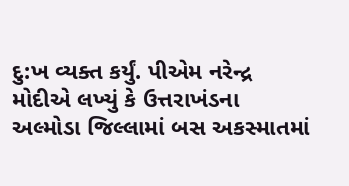દુ:ખ વ્યક્ત કર્યું. પીએમ નરેન્દ્ર મોદીએ લખ્યું કે ઉત્તરાખંડના અલ્મોડા જિલ્લામાં બસ અકસ્માતમાં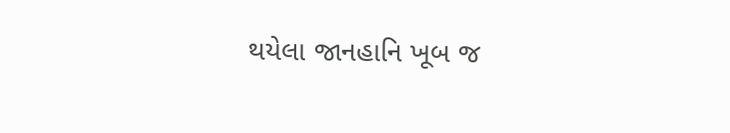થયેલા જાનહાનિ ખૂબ જ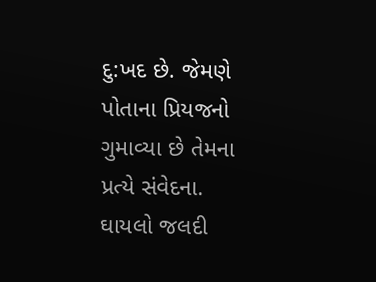દુ:ખદ છે. જેમણે પોતાના પ્રિયજનો ગુમાવ્યા છે તેમના પ્રત્યે સંવેદના. ઘાયલો જલદી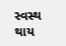સ્વસ્થ થાય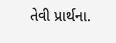તેવી પ્રાર્થના.